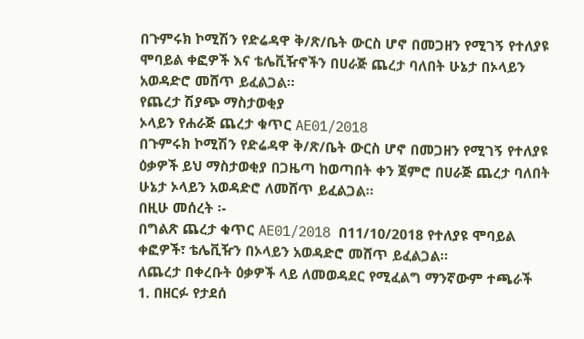በጉምሩክ ኮሚሽን የድሬዳዋ ቅ/ጽ/ቤት ውርስ ሆኖ በመጋዘን የሚገኝ የተለያዩ ሞባይል ቀፎዎች እና ቴሌቪዥኖችን በሀራጅ ጨረታ ባለበት ሁኔታ በኦላይን አወዳድሮ መሸጥ ይፈልጋል፡፡
የጨረታ ሽያጭ ማስታወቂያ
ኦላይን የሐራጅ ጨረታ ቁጥር AE01/2018
በጉምሩክ ኮሚሽን የድሬዳዋ ቅ/ጽ/ቤት ውርስ ሆኖ በመጋዘን የሚገኝ የተለያዩ ዕቃዎች ይህ ማስታወቂያ በጋዜጣ ከወጣበት ቀን ጀምሮ በሀራጅ ጨረታ ባለበት ሁኔታ ኦላይን አወዳድሮ ለመሸጥ ይፈልጋል፡፡
በዚሁ መሰረት ፡-
በግልጽ ጨረታ ቁጥር AE01/2018 በ11/10/2018 የተለያዩ ሞባይል ቀፎዎች፣ ቴሌቪዥን በኦላይን አወዳድሮ መሸጥ ይፈልጋል፡፡
ለጨረታ በቀረቡት ዕቃዎች ላይ ለመወዳደር የሚፈልግ ማንኛውም ተጫራች
1. በዘርፉ የታደሰ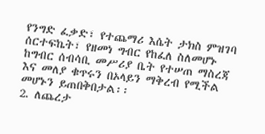የንግድ ፈቃድ፣ የተጨማሪ እሴት ታክስ ምዝገባ ሰርተፍኬት፣ የዘመነ ግብር የከፈለ ስለመሆኑ ከግብር ሰብሳቢ መሥሪያ ቤት የተሠጠ ማስረጃ እና መለያ ቁጥሩን በኦላይን ማቅረብ የሚችል መሆኑን ይጠበቅበታል፡፡
2. ለጨረታ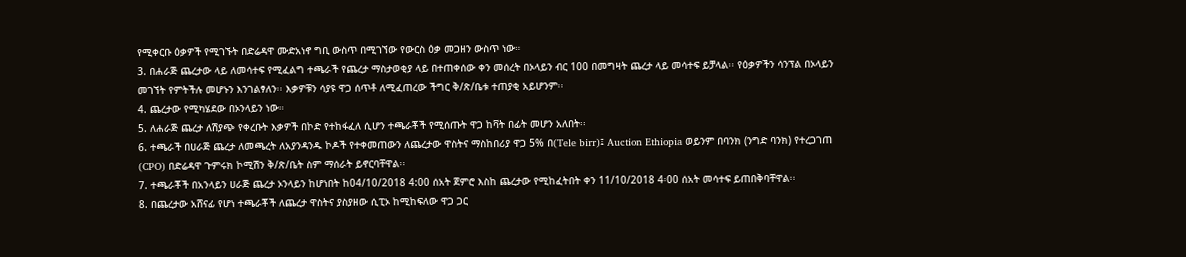የሚቀርቡ ዕቃዎች የሚገኙት በድሬዳዋ ሙድአነኖ ግቢ ውስጥ በሚገኘው የውርስ ዕቃ መጋዘን ውስጥ ነው።
3. በሐራጅ ጨረታው ላይ ለመሳተፍ የሚፈልግ ተጫራች የጨረታ ማስታወቂያ ላይ በተጠቀሰው ቀን መሰረት በኦላይን ብር 100 በመግዛት ጨረታ ላይ መሳተፍ ይቻላል፡፡ የዕቃዎችን ሳንፕል በኦላይን መገኘት የምትችሉ መሆኑን እንገልፃለን፡፡ እቃዎቹን ሳያዩ ዋጋ ሰጥቶ ለሚፈጠረው ችግር ቅ/ጽ/ቤቱ ተጠያቂ አይሆንም፡፡
4. ጨረታው የሚካሄደው በኦንላይን ነው።
5. ለሐራጅ ጨረታ ለሽያጭ የቀረቡት እቃዎች በኮድ የተከፋፈለ ሲሆን ተጫራቾች የሚሰጡት ዋጋ ከቫት በፊት መሆን አለበት፡፡
6. ተጫራች በሀራጅ ጨረታ ለመጫረት ለአያንዳንዱ ኮዶች የተቀመጠውን ለጨረታው ዋስትና ማስከበሪያ ዋጋ 5% በ(Tele birr)፤ Auction Ethiopia ወይንም በባንክ (ንግድ ባንክ) የተረጋገጠ (CPO) በድሬዳዋ ጉምሩክ ኮሚሽን ቅ/ጽ/ቤት ስም ማሰራት ይኖርባቸዋል፡፡
7. ተጫራቾች በአንላይን ሀራጅ ጨረታ ኦንላይን ከሆነበት ከ04/10/2018 4:00 ሰአት ጀምሮ እስከ ጨረታው የሚከፈትበት ቀን 11/10/2018 4፡00 ሰአት መሳተፍ ይጠበቅባቸዋል፡፡
8. በጨረታው አሸናፊ የሆነ ተጫራቾች ለጨረታ ዋስትና ያስያዘው ሲፒኦ ከሚከፍለው ዋጋ ጋር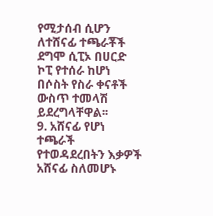የሚታሰብ ሲሆን ለተሸናፊ ተጫራቾች ደግሞ ሲፒኦ በሀርድ ኮፒ የተሰራ ከሆነ በሶስት የስራ ቀናቶች ውስጥ ተመላሽ ይደረግላቸዋል፡፡
9. አሸናፊ የሆነ ተጫራች የተወዳደረበትን እቃዎች አሸናፊ ስለመሆኑ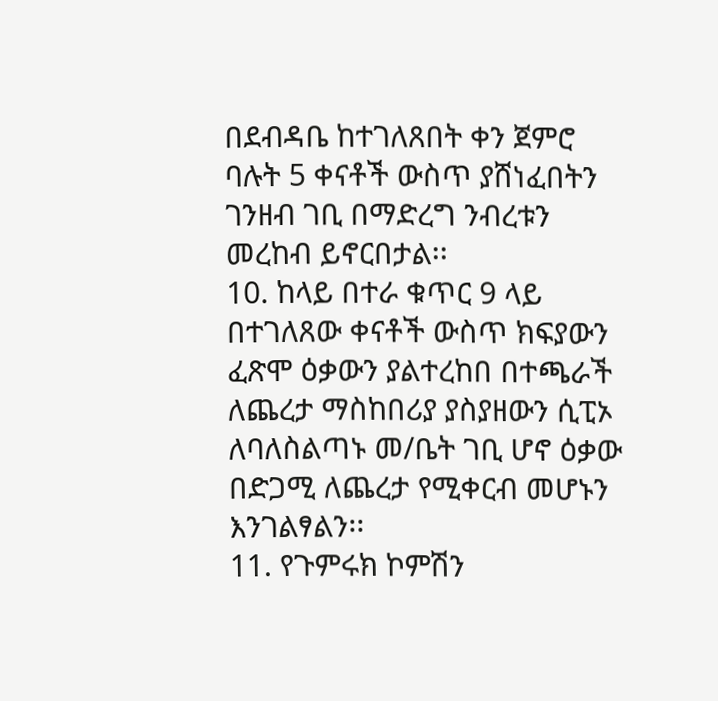በደብዳቤ ከተገለጸበት ቀን ጀምሮ ባሉት 5 ቀናቶች ውስጥ ያሸነፈበትን ገንዘብ ገቢ በማድረግ ንብረቱን መረከብ ይኖርበታል፡፡
10. ከላይ በተራ ቁጥር 9 ላይ በተገለጸው ቀናቶች ውስጥ ክፍያውን ፈጽሞ ዕቃውን ያልተረከበ በተጫራች ለጨረታ ማስከበሪያ ያስያዘውን ሲፒኦ ለባለስልጣኑ መ/ቤት ገቢ ሆኖ ዕቃው በድጋሚ ለጨረታ የሚቀርብ መሆኑን እንገልፃልን፡፡
11. የጉምሩክ ኮምሽን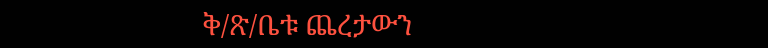ቅ/ጽ/ቤቱ ጨረታውን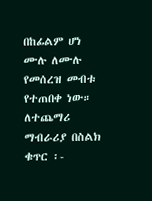በከፊልም ሆነ ሙሉ ለሙሉ የመሰረዝ መብቱ የተጠበቀ ነው።
ለተጨማሪ ማብራሪያ በስልክ ቁጥር ፡-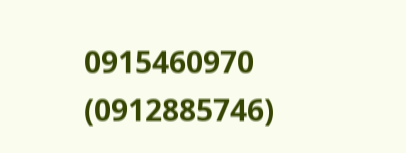0915460970 (0912885746)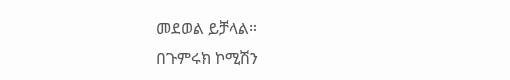መደወል ይቻላል።
በጉምሩክ ኮሚሽን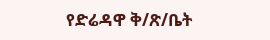የድሬዳዋ ቅ/ጽ/ቤት